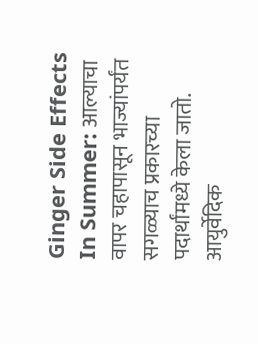Ginger Side Effects In Summer: आल्याचा वापर चहापासून भाज्यांपर्यंत सगळ्याच प्रकारच्या पदार्थांमध्ये केला जातो. आयुर्वेदिक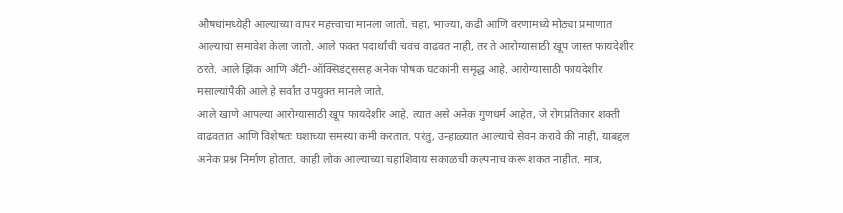औषधांमध्येही आल्याच्या वापर महत्त्वाचा मानला जातो. चहा, भाज्या, कढी आणि वरणामध्ये मोठ्या प्रमाणात आल्याचा समावेश केला जातो. आले फक्त पदार्थांची चवच वाढवत नाही, तर ते आरोग्यासाठी खूप जास्त फायदेशीर ठरते. आले झिंक आणि अँटी-ऑक्सिडंट्ससह अनेक पोषक घटकांनी समृद्ध आहे. आरोग्यासाठी फायदेशीर मसाल्यांपैकी आले हे सर्वांत उपयुक्त मानले जाते.
आले खाणे आपल्या आरोग्यासाठी खूप फायदेशीर आहे. त्यात असे अनेक गुणधर्म आहेत, जे रोगप्रतिकार शक्ती वाढवतात आणि विशेषतः घशाच्या समस्या कमी करतात. परंतु, उन्हाळ्यात आल्याचे सेवन करावे की नाही, याबद्दल अनेक प्रश्न निर्माण होतात. काही लोक आल्याच्या चहाशिवाय सकाळची कल्पनाच करू शकत नाहीत. मात्र,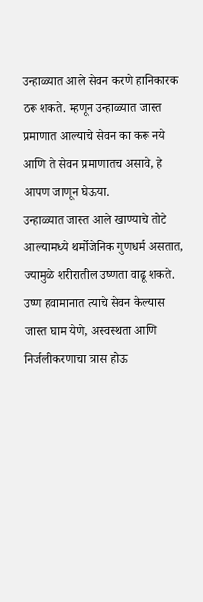उन्हाळ्यात आले सेवन करणे हानिकारक ठरू शकते. म्हणून उन्हाळ्यात जास्त प्रमाणात आल्याचे सेवन का करू नये आणि ते सेवन प्रमाणातच असावे, हे आपण जाणून घेऊया.
उन्हाळ्यात जास्त आले खाण्याचे तोटे
आल्यामध्ये थर्मोजेनिक गुणधर्म असतात, ज्यामुळे शरीरातील उष्णता वाढू शकते. उष्ण हवामानात त्याचे सेवन केल्यास जास्त घाम येणे, अस्वस्थता आणि निर्जलीकरणाचा त्रास होऊ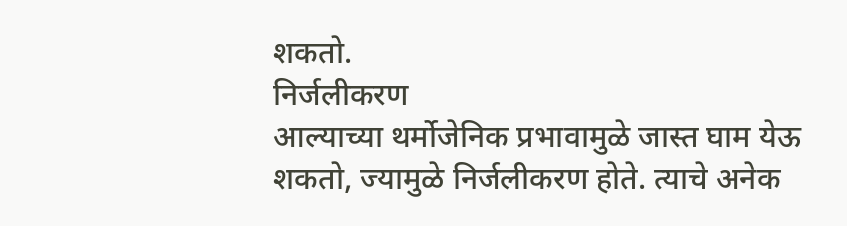शकतो.
निर्जलीकरण
आल्याच्या थर्मोजेनिक प्रभावामुळे जास्त घाम येऊ शकतो, ज्यामुळे निर्जलीकरण होते. त्याचे अनेक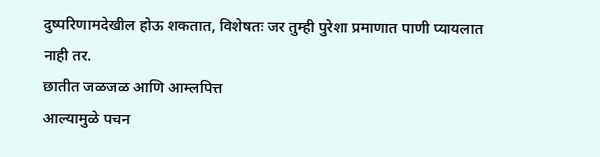दुष्परिणामदेखील होऊ शकतात, विशेषतः जर तुम्ही पुरेशा प्रमाणात पाणी प्यायलात नाही तर.
छातीत जळजळ आणि आम्लपित्त
आल्यामुळे पचन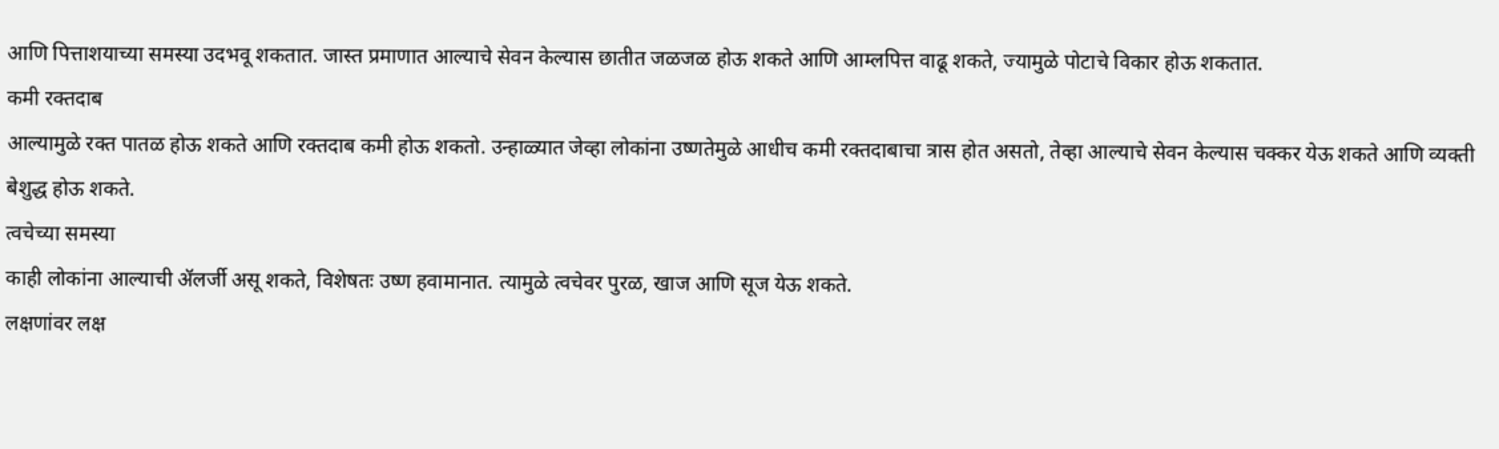आणि पित्ताशयाच्या समस्या उदभवू शकतात. जास्त प्रमाणात आल्याचे सेवन केल्यास छातीत जळजळ होऊ शकते आणि आम्लपित्त वाढू शकते, ज्यामुळे पोटाचे विकार होऊ शकतात.
कमी रक्तदाब
आल्यामुळे रक्त पातळ होऊ शकते आणि रक्तदाब कमी होऊ शकतो. उन्हाळ्यात जेव्हा लोकांना उष्णतेमुळे आधीच कमी रक्तदाबाचा त्रास होत असतो, तेव्हा आल्याचे सेवन केल्यास चक्कर येऊ शकते आणि व्यक्ती बेशुद्ध होऊ शकते.
त्वचेच्या समस्या
काही लोकांना आल्याची ॲलर्जी असू शकते, विशेषतः उष्ण हवामानात. त्यामुळे त्वचेवर पुरळ, खाज आणि सूज येऊ शकते.
लक्षणांवर लक्ष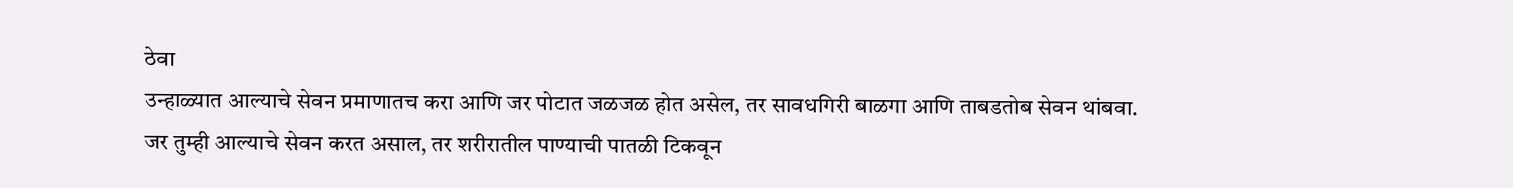ठेवा
उन्हाळ्यात आल्याचे सेवन प्रमाणातच करा आणि जर पोटात जळजळ होत असेल, तर सावधगिरी बाळगा आणि ताबडतोब सेवन थांबवा. जर तुम्ही आल्याचे सेवन करत असाल, तर शरीरातील पाण्याची पातळी टिकवून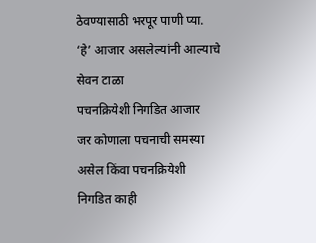ठेवण्यासाठी भरपूर पाणी प्या.
‘हे’ आजार असलेल्यांनी आल्याचे सेवन टाळा
पचनक्रियेशी निगडित आजार
जर कोणाला पचनाची समस्या असेल किंवा पचनक्रियेशी निगडित काही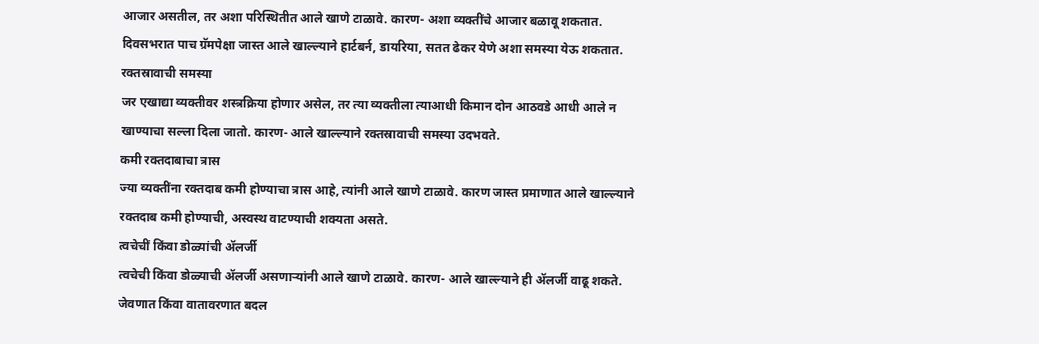आजार असतील, तर अशा परिस्थितीत आले खाणे टाळावे. कारण- अशा व्यक्तींचे आजार बळावू शकतात. दिवसभरात पाच ग्रॅमपेक्षा जास्त आले खाल्ल्याने हार्टबर्न, डायरिया, सतत ढेकर येणे अशा समस्या येऊ शकतात.
रक्तस्रावाची समस्या
जर एखाद्या व्यक्तीवर शस्त्रक्रिया होणार असेल, तर त्या व्यक्तीला त्याआधी किमान दोन आठवडे आधी आले न खाण्याचा सल्ला दिला जातो. कारण- आले खाल्ल्याने रक्तस्रावाची समस्या उदभवते.
कमी रक्तदाबाचा त्रास
ज्या व्यक्तींना रक्तदाब कमी होण्याचा त्रास आहे, त्यांनी आले खाणे टाळावे. कारण जास्त प्रमाणात आले खाल्ल्याने रक्तदाब कमी होण्याची, अस्वस्थ वाटण्याची शक्यता असते.
त्वचेचीं किंवा डोळ्यांची ॲलर्जी
त्वचेची किंवा डोळ्याची ॲलर्जी असणाऱ्यांनी आले खाणे टाळावे. कारण- आले खाल्ल्याने ही ॲलर्जी वाढू शकते. जेवणात किंवा वातावरणात बदल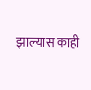झाल्यास काही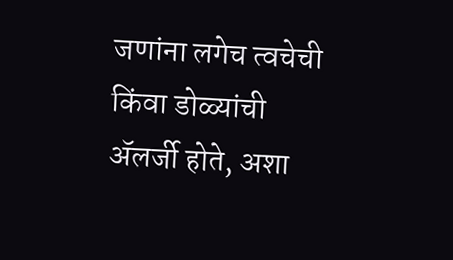जणांना लगेच त्वचेची किंवा डोळ्यांची ॲलर्जी होते, अशा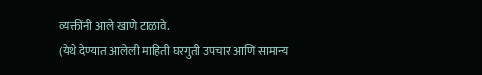व्यक्तींनी आले खाणे टाळावे.
(येथे देण्यात आलेली माहिती घरगुती उपचार आणि सामान्य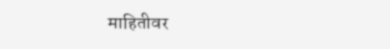माहितीवर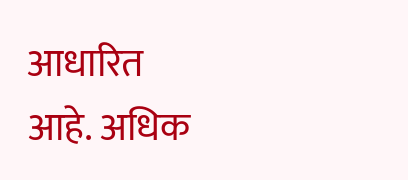आधारित आहे. अधिक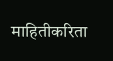माहितीकरिता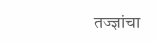तज्ज्ञांचा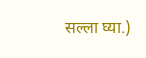सल्ला घ्या.)